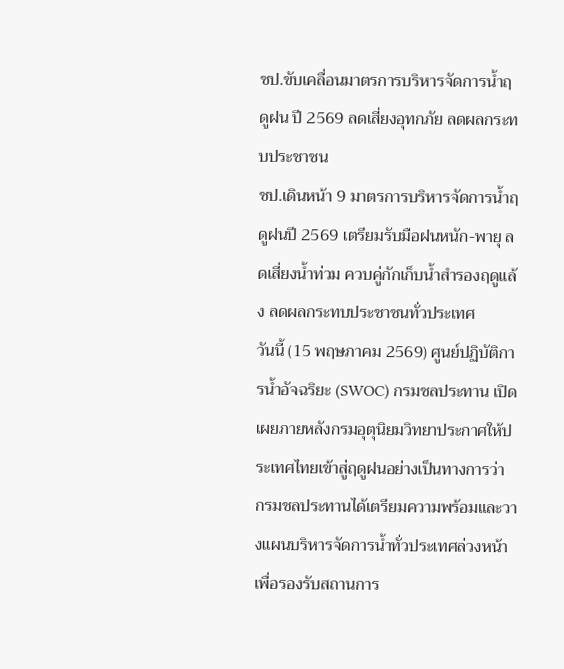ชป.ขับเคลื่อนมาตรการบริหารจัดการน้ำฤดูฝน ปี 2569 ลดเสี่ยงอุทกภัย ลดผลกระทบประชาชน
ชป.เดินหน้า 9 มาตรการบริหารจัดการน้ำฤดูฝนปี 2569 เตรียมรับมือฝนหนัก-พายุ ลดเสี่ยงน้ำท่วม ควบคู่กักเก็บน้ำสำรองฤดูแล้ง ลดผลกระทบประชาชนทั่วประเทศ
วันนี้ (15 พฤษภาคม 2569) ศูนย์ปฏิบัติการน้ำอัจฉริยะ (SWOC) กรมชลประทาน เปิดเผยภายหลังกรมอุตุนิยมวิทยาประกาศให้ประเทศไทยเข้าสู่ฤดูฝนอย่างเป็นทางการว่า กรมชลประทานได้เตรียมความพร้อมและวางแผนบริหารจัดการน้ำทั่วประเทศล่วงหน้า เพื่อรองรับสถานการ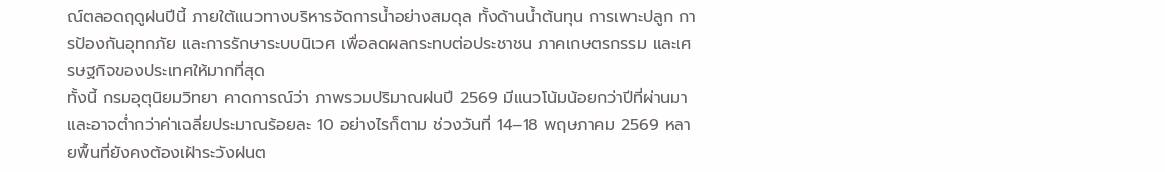ณ์ตลอดฤดูฝนปีนี้ ภายใต้แนวทางบริหารจัดการน้ำอย่างสมดุล ทั้งด้านน้ำต้นทุน การเพาะปลูก การป้องกันอุทกภัย และการรักษาระบบนิเวศ เพื่อลดผลกระทบต่อประชาชน ภาคเกษตรกรรม และเศรษฐกิจของประเทศให้มากที่สุด
ทั้งนี้ กรมอุตุนิยมวิทยา คาดการณ์ว่า ภาพรวมปริมาณฝนปี 2569 มีแนวโน้มน้อยกว่าปีที่ผ่านมา และอาจต่ำกว่าค่าเฉลี่ยประมาณร้อยละ 10 อย่างไรก็ตาม ช่วงวันที่ 14–18 พฤษภาคม 2569 หลายพื้นที่ยังคงต้องเฝ้าระวังฝนต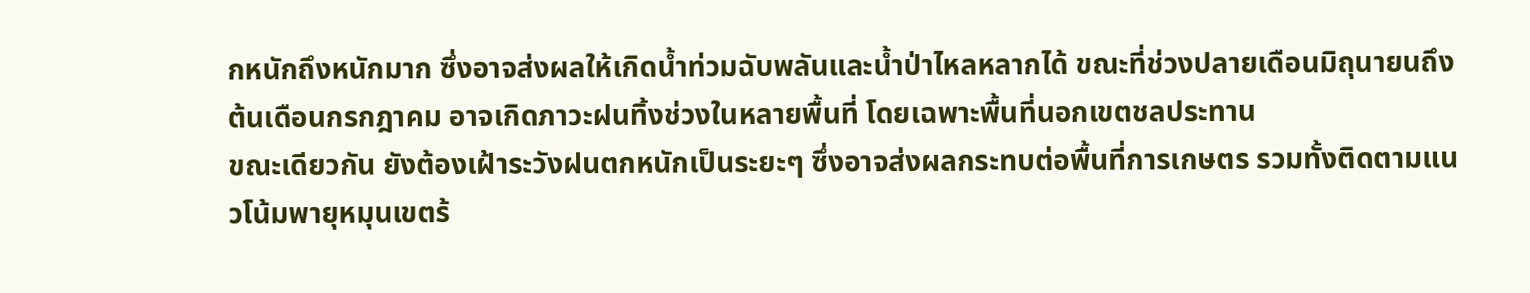กหนักถึงหนักมาก ซึ่งอาจส่งผลให้เกิดน้ำท่วมฉับพลันและน้ำป่าไหลหลากได้ ขณะที่ช่วงปลายเดือนมิถุนายนถึงต้นเดือนกรกฎาคม อาจเกิดภาวะฝนทิ้งช่วงในหลายพื้นที่ โดยเฉพาะพื้นที่นอกเขตชลประทาน
ขณะเดียวกัน ยังต้องเฝ้าระวังฝนตกหนักเป็นระยะๆ ซึ่งอาจส่งผลกระทบต่อพื้นที่การเกษตร รวมทั้งติดตามแนวโน้มพายุหมุนเขตร้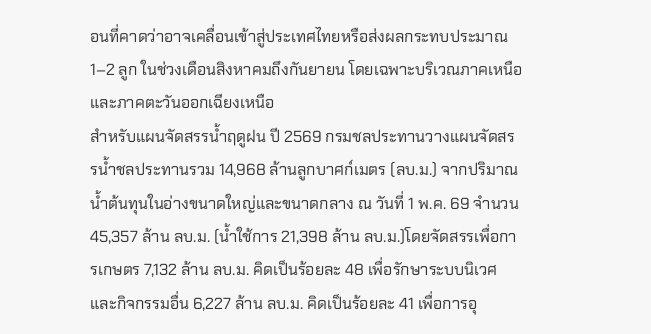อนที่คาดว่าอาจเคลื่อนเข้าสู่ประเทศไทยหรือส่งผลกระทบประมาณ 1–2 ลูก ในช่วงเดือนสิงหาคมถึงกันยายน โดยเฉพาะบริเวณภาคเหนือและภาคตะวันออกเฉียงเหนือ
สำหรับแผนจัดสรรน้ำฤดูฝน ปี 2569 กรมชลประทานวางแผนจัดสรรน้ำชลประทานรวม 14,968 ล้านลูกบาศก์เมตร (ลบ.ม.) จากปริมาณน้ำต้นทุนในอ่างขนาดใหญ่และขนาดกลาง ณ วันที่ 1 พ.ค. 69 จำนวน 45,357 ล้าน ลบ.ม. (น้ำใช้การ 21,398 ล้าน ลบ.ม.)โดยจัดสรรเพื่อการเกษตร 7,132 ล้าน ลบ.ม. คิดเป็นร้อยละ 48 เพื่อรักษาระบบนิเวศและกิจกรรมอื่น 6,227 ล้าน ลบ.ม. คิดเป็นร้อยละ 41 เพื่อการอุ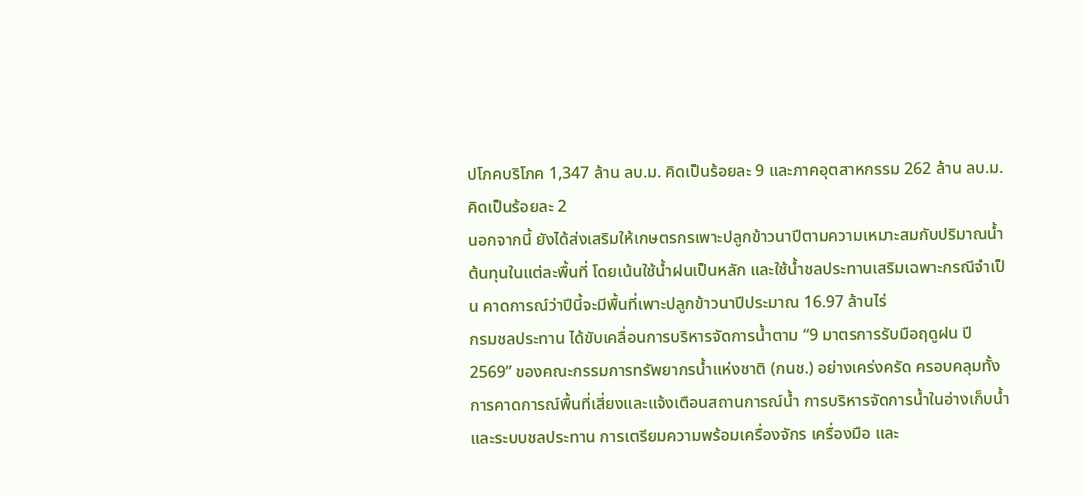ปโภคบริโภค 1,347 ล้าน ลบ.ม. คิดเป็นร้อยละ 9 และภาคอุตสาหกรรม 262 ล้าน ลบ.ม. คิดเป็นร้อยละ 2
นอกจากนี้ ยังได้ส่งเสริมให้เกษตรกรเพาะปลูกข้าวนาปีตามความเหมาะสมกับปริมาณน้ำต้นทุนในแต่ละพื้นที่ โดยเน้นใช้น้ำฝนเป็นหลัก และใช้น้ำชลประทานเสริมเฉพาะกรณีจำเป็น คาดการณ์ว่าปีนี้จะมีพื้นที่เพาะปลูกข้าวนาปีประมาณ 16.97 ล้านไร่
กรมชลประทาน ได้ขับเคลื่อนการบริหารจัดการน้ำตาม “9 มาตรการรับมือฤดูฝน ปี 2569” ของคณะกรรมการทรัพยากรน้ำแห่งชาติ (กนช.) อย่างเคร่งครัด ครอบคลุมทั้งการคาดการณ์พื้นที่เสี่ยงและแจ้งเตือนสถานการณ์น้ำ การบริหารจัดการน้ำในอ่างเก็บน้ำและระบบชลประทาน การเตรียมความพร้อมเครื่องจักร เครื่องมือ และ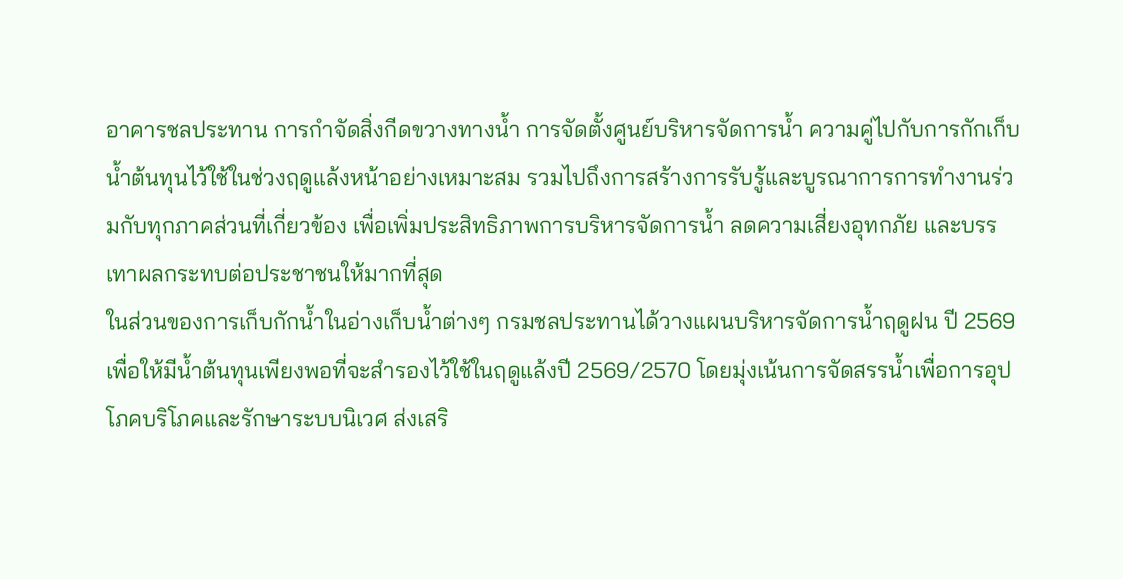อาคารชลประทาน การกำจัดสิ่งกีดขวางทางน้ำ การจัดตั้งศูนย์บริหารจัดการน้ำ ความคู่ไปกับการกักเก็บน้ำต้นทุนไว้ใช้ในช่วงฤดูแล้งหน้าอย่างเหมาะสม รวมไปถึงการสร้างการรับรู้และบูรณาการการทำงานร่วมกับทุกภาคส่วนที่เกี่ยวข้อง เพื่อเพิ่มประสิทธิภาพการบริหารจัดการน้ำ ลดความเสี่ยงอุทกภัย และบรรเทาผลกระทบต่อประชาชนให้มากที่สุด
ในส่วนของการเก็บกักน้ำในอ่างเก็บน้ำต่างๆ กรมชลประทานได้วางแผนบริหารจัดการน้ำฤดูฝน ปี 2569 เพื่อให้มีน้ำต้นทุนเพียงพอที่จะสำรองไว้ใช้ในฤดูแล้งปี 2569/2570 โดยมุ่งเน้นการจัดสรรน้ำเพื่อการอุปโภคบริโภคและรักษาระบบนิเวศ ส่งเสริ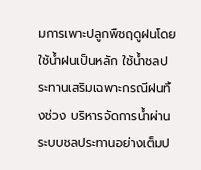มการเพาะปลูกพืชฤดูฝนโดยใช้น้ำฝนเป็นหลัก ใช้น้ำชลประทานเสริมเฉพาะกรณีฝนทิ้งช่วง บริหารจัดการน้ำผ่านระบบชลประทานอย่างเต็มป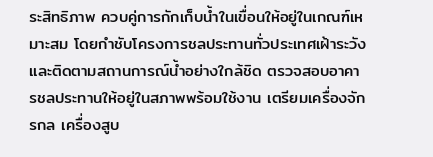ระสิทธิภาพ ควบคู่การกักเก็บน้ำในเขื่อนให้อยู่ในเกณฑ์เหมาะสม โดยกำชับโครงการชลประทานทั่วประเทศเฝ้าระวังและติดตามสถานการณ์น้ำอย่างใกล้ชิด ตรวจสอบอาคารชลประทานให้อยู่ในสภาพพร้อมใช้งาน เตรียมเครื่องจักรกล เครื่องสูบ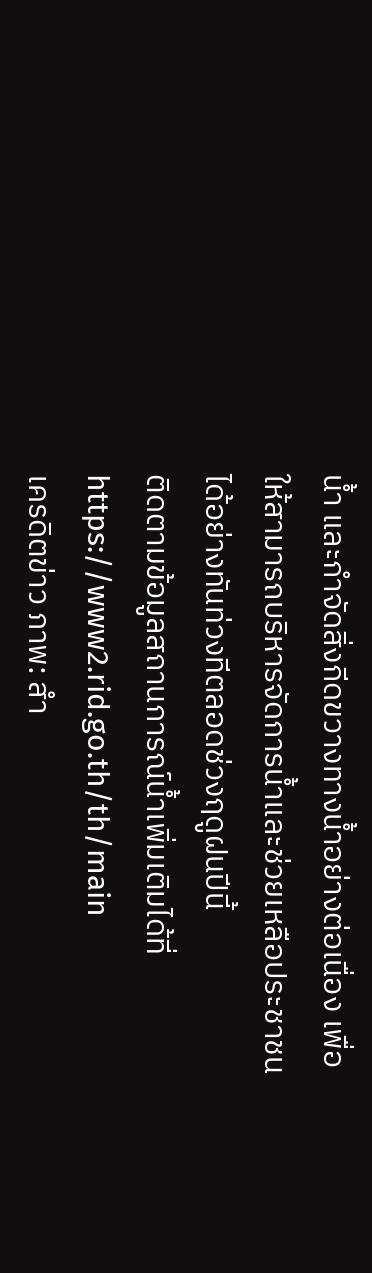น้ำ และกำจัดสิ่งกีดขวางทางน้ำอย่างต่อเนื่อง เพื่อให้สามารถบริหารจัดการน้ำและช่วยเหลือประชาชนได้อย่างทันท่วงทีตลอดช่วงฤดูฝนปีนี้
ติดตามข้อมูลสถานการณ์น้ำเพิ่มเติมได้ที่ https://www2.rid.go.th/th/main
เครดิตข่าว ภาพ: สำ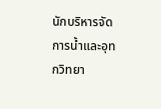นักบริหารจัดการน้ำและอุทกวิทยา